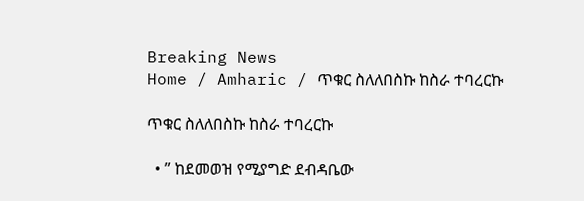Breaking News
Home / Amharic / ጥቁር ስለለበስኩ ከስራ ተባረርኩ

ጥቁር ስለለበስኩ ከስራ ተባረርኩ

  • ” ከደመወዝ የሚያግድ ደብዳቤው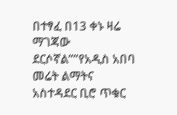በተፃፈ በ13 ቀኑ ዛሬ ማገጃው ደርሶኛል””የአዲስ አበባ መሬት ልማትና አስተዳደር ቢሮ ጥቁር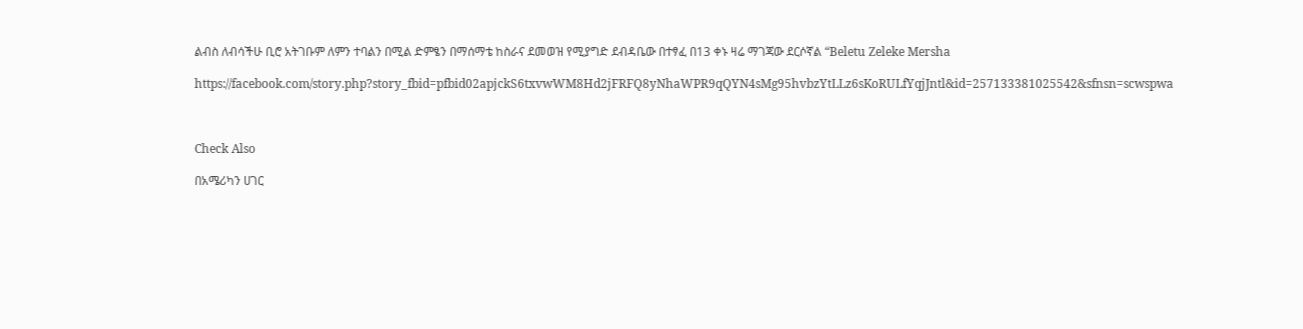ልብስ ለብሳችሁ ቢሮ አትገቡም ለምን ተባልን በሚል ድምፄን በማሰማቴ ከስራና ደመወዝ የሚያግድ ደብዳቤው በተፃፈ በ13 ቀኑ ዛሬ ማገጃው ደርሶኛል “Beletu Zeleke Mersha

https://facebook.com/story.php?story_fbid=pfbid02apjckS6txvwWM8Hd2jFRFQ8yNhaWPR9qQYN4sMg95hvbzYtLLz6sKoRULfYqjJntl&id=257133381025542&sfnsn=scwspwa



Check Also

በአሜሪካን ሀገር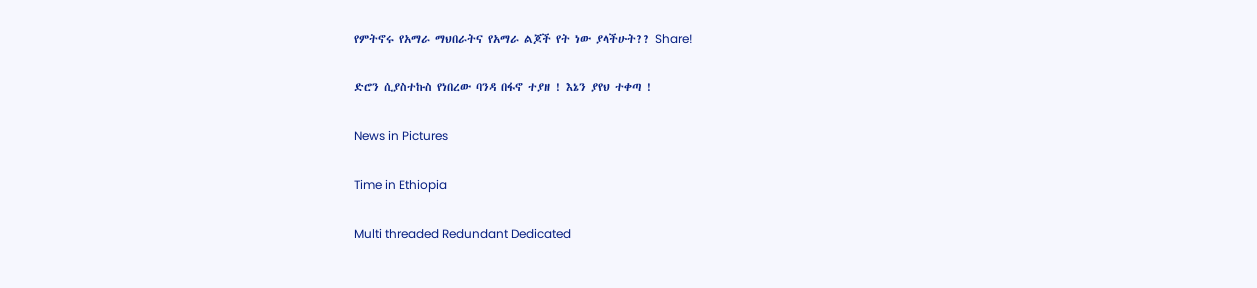የምትኖሩ የአማራ ማህበራትና የአማራ ልጆች የት ነው ያላችሁት?? Share!

ድሮን ሲያስተኩስ የነበረው ባንዳ በፋኖ ተያዘ ! እኔን ያየህ ተቀጣ !

News in Pictures

Time in Ethiopia

Multi threaded Redundant Dedicated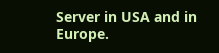Server in USA and in Europe.